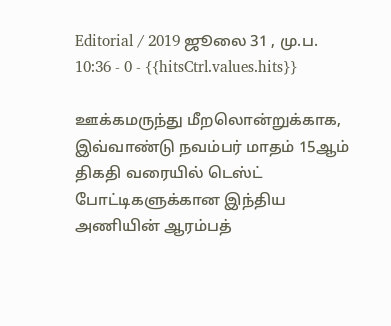Editorial / 2019 ஜூலை 31 , மு.ப. 10:36 - 0 - {{hitsCtrl.values.hits}}

ஊக்கமருந்து மீறலொன்றுக்காக, இவ்வாண்டு நவம்பர் மாதம் 15ஆம் திகதி வரையில் டெஸ்ட் போட்டிகளுக்கான இந்திய அணியின் ஆரம்பத்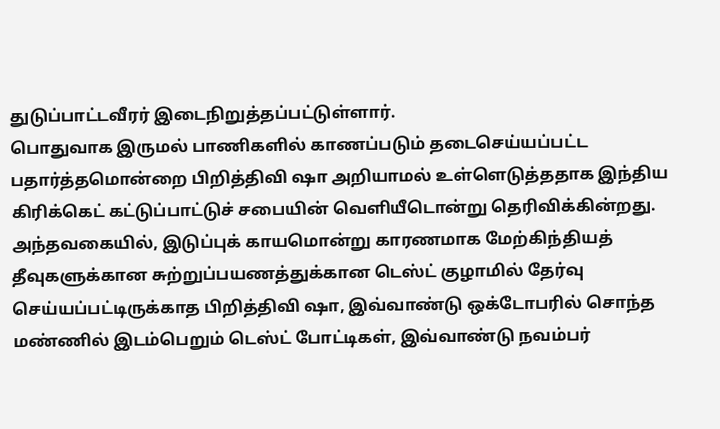துடுப்பாட்டவீரர் இடைநிறுத்தப்பட்டுள்ளார்.
பொதுவாக இருமல் பாணிகளில் காணப்படும் தடைசெய்யப்பட்ட பதார்த்தமொன்றை பிறித்திவி ஷா அறியாமல் உள்ளெடுத்ததாக இந்திய கிரிக்கெட் கட்டுப்பாட்டுச் சபையின் வெளியீடொன்று தெரிவிக்கின்றது.
அந்தவகையில், இடுப்புக் காயமொன்று காரணமாக மேற்கிந்தியத் தீவுகளுக்கான சுற்றுப்பயணத்துக்கான டெஸ்ட் குழாமில் தேர்வு செய்யப்பட்டிருக்காத பிறித்திவி ஷா, இவ்வாண்டு ஒக்டோபரில் சொந்த மண்ணில் இடம்பெறும் டெஸ்ட் போட்டிகள், இவ்வாண்டு நவம்பர்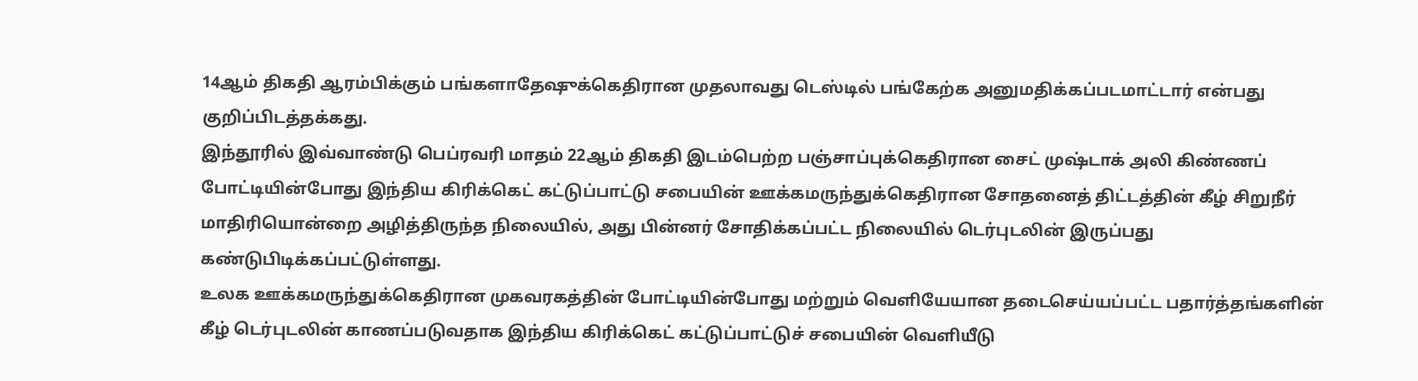14ஆம் திகதி ஆரம்பிக்கும் பங்களாதேஷுக்கெதிரான முதலாவது டெஸ்டில் பங்கேற்க அனுமதிக்கப்படமாட்டார் என்பது குறிப்பிடத்தக்கது.
இந்தூரில் இவ்வாண்டு பெப்ரவரி மாதம் 22ஆம் திகதி இடம்பெற்ற பஞ்சாப்புக்கெதிரான சைட் முஷ்டாக் அலி கிண்ணப் போட்டியின்போது இந்திய கிரிக்கெட் கட்டுப்பாட்டு சபையின் ஊக்கமருந்துக்கெதிரான சோதனைத் திட்டத்தின் கீழ் சிறுநீர் மாதிரியொன்றை அழித்திருந்த நிலையில், அது பின்னர் சோதிக்கப்பட்ட நிலையில் டெர்புடலின் இருப்பது கண்டுபிடிக்கப்பட்டுள்ளது.
உலக ஊக்கமருந்துக்கெதிரான முகவரகத்தின் போட்டியின்போது மற்றும் வெளியேயான தடைசெய்யப்பட்ட பதார்த்தங்களின் கீழ் டெர்புடலின் காணப்படுவதாக இந்திய கிரிக்கெட் கட்டுப்பாட்டுச் சபையின் வெளியீடு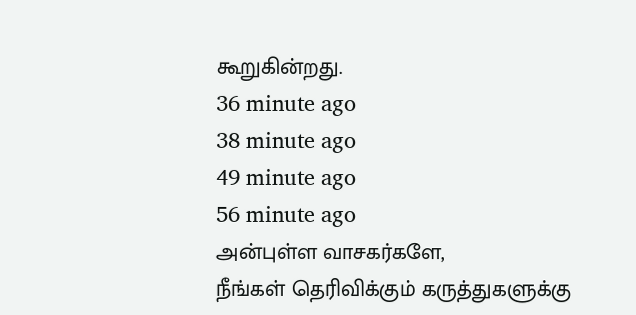கூறுகின்றது.
36 minute ago
38 minute ago
49 minute ago
56 minute ago
அன்புள்ள வாசகர்களே,
நீங்கள் தெரிவிக்கும் கருத்துகளுக்கு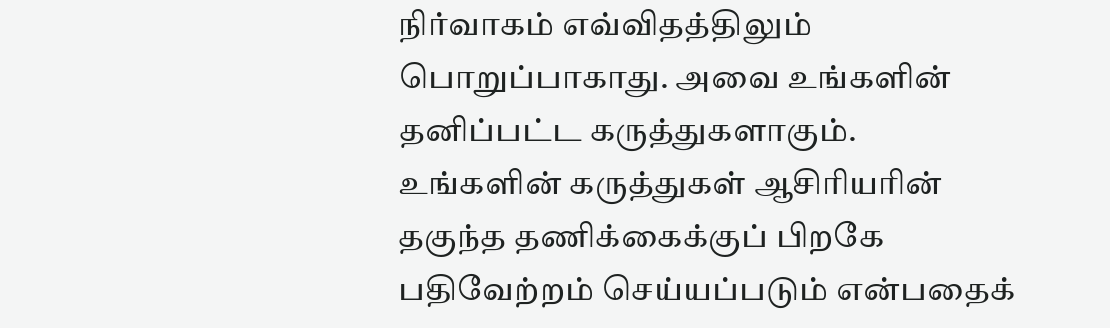நிர்வாகம் எவ்விதத்திலும் பொறுப்பாகாது. அவை உங்களின் தனிப்பட்ட கருத்துகளாகும். உங்களின் கருத்துகள் ஆசிரியரின் தகுந்த தணிக்கைக்குப் பிறகே பதிவேற்றம் செய்யப்படும் என்பதைக்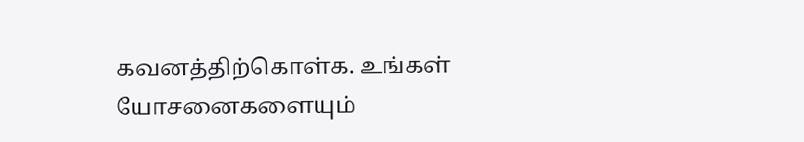கவனத்திற்கொள்க. உங்கள் யோசனைகளையும்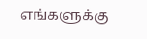எங்களுக்கு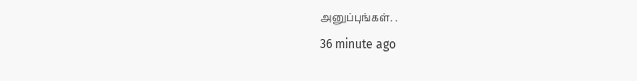அனுப்புங்கள். .
36 minute ago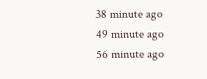38 minute ago
49 minute ago
56 minute ago